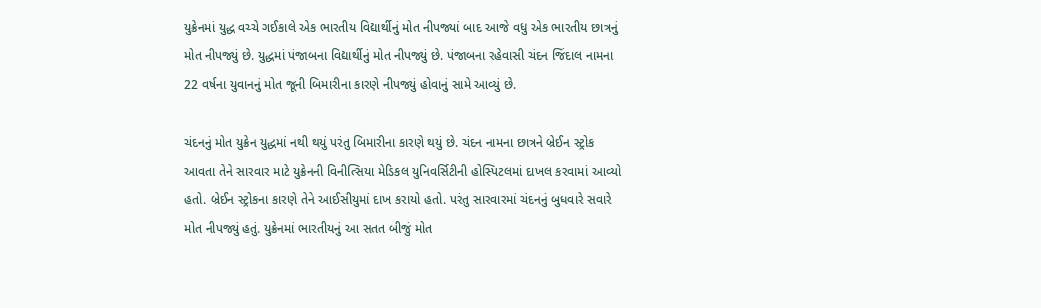યુક્રેનમાં યુદ્ધ વચ્ચે ગઈકાલે એક ભારતીય વિદ્યાર્થીનું મોત નીપજ્યાં બાદ આજે વધુ એક ભારતીય છાત્રનું મોત નીપજ્યું છે. યુદ્ધમાં પંજાબના વિદ્યાર્થીનું મોત નીપજ્યું છે. પંજાબના રહેવાસી ચંદન જિંદાલ નામના 22 વર્ષના યુવાનનું મોત જૂની બિમારીના કારણે નીપજ્યું હોવાનું સામે આવ્યું છે.

ચંદનનું મોત યુક્રેન યુદ્ધમાં નથી થયું પરંતુ બિમારીના કારણે થયું છે. ચંદન નામના છાત્રને બ્રેઈન સ્ટ્રોક આવતા તેને સારવાર માટે યુક્રેનની વિનીત્સિયા મેડિકલ યુનિવર્સિટીની હોસ્પિટલમાં દાખલ કરવામાં આવ્યો હતો. બ્રેઈન સ્ટ્રોકના કારણે તેને આઈસીયુમાં દાખ કરાયો હતો. પરંતુ સારવારમાં ચંદનનું બુધવારે સવારે મોત નીપજ્યું હતું. યુક્રેનમાં ભારતીયનું આ સતત બીજું મોત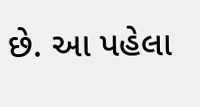છે. આ પહેલા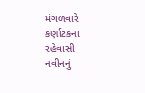મંગળવારે કર્ણાટકના રહેવાસી નવીનનું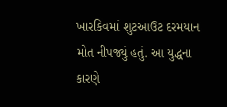ખારકિવમાં શુટઆઉટ દરમયાન મોત નીપજ્યું હતું. આ યુદ્ધના કારણે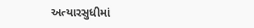અત્યારસુધીમાં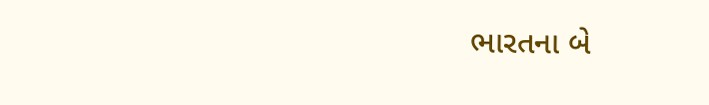ભારતના બે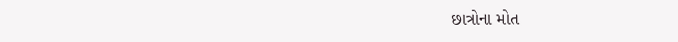છાત્રોના મોત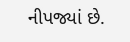નીપજ્યાં છે.